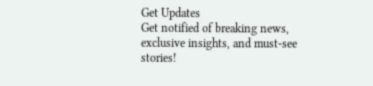Get Updates
Get notified of breaking news, exclusive insights, and must-see stories!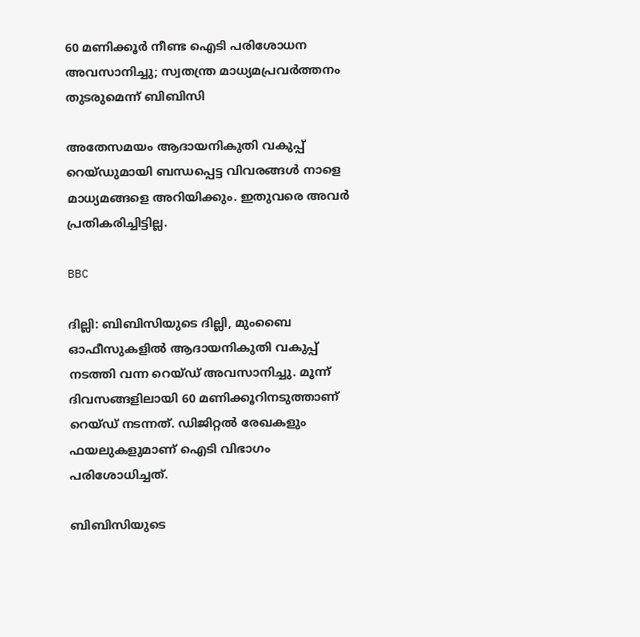60 മണിക്കൂര്‍ നീണ്ട ഐടി പരിശോധന അവസാനിച്ചു; സ്വതന്ത്ര മാധ്യമപ്രവര്‍ത്തനം തുടരുമെന്ന് ബിബിസി

അതേസമയം ആദായനികുതി വകുപ്പ് റെയ്ഡുമായി ബന്ധപ്പെട്ട വിവരങ്ങള്‍ നാളെ മാധ്യമങ്ങളെ അറിയിക്കും. ഇതുവരെ അവര്‍ പ്രതികരിച്ചിട്ടില്ല.

BBC

ദില്ലി: ബിബിസിയുടെ ദില്ലി, മുംബൈ ഓഫീസുകളില്‍ ആദായനികുതി വകുപ്പ് നടത്തി വന്ന റെയ്ഡ് അവസാനിച്ചു. മൂന്ന് ദിവസങ്ങളിലായി 60 മണിക്കൂറിനടുത്താണ് റെയ്ഡ് നടന്നത്. ഡിജിറ്റല്‍ രേഖകളും ഫയലുകളുമാണ് ഐടി വിഭാഗം പരിശോധിച്ചത്.

ബിബിസിയുടെ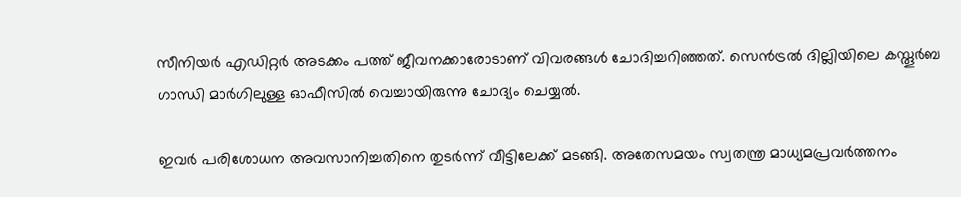സീനിയര്‍ എഡിറ്റര്‍ അടക്കം പത്ത് ജീവനക്കാരോടാണ് വിവരങ്ങള്‍ ചോദിച്ചറിഞ്ഞത്. സെന്‍ട്രല്‍ ദില്ലിയിലെ കസ്തൂര്‍ബ ഗാന്ധി മാര്‍ഗിലുള്ള ഓഫീസില്‍ വെച്ചായിരുന്നു ചോദ്യം ചെയ്യല്‍.

ഇവര്‍ പരിശോധന അവസാനിച്ചതിനെ തുടര്‍ന്ന് വീട്ടിലേക്ക് മടങ്ങി. അതേസമയം സ്വതന്ത്ര മാധ്യമപ്രവര്‍ത്തനം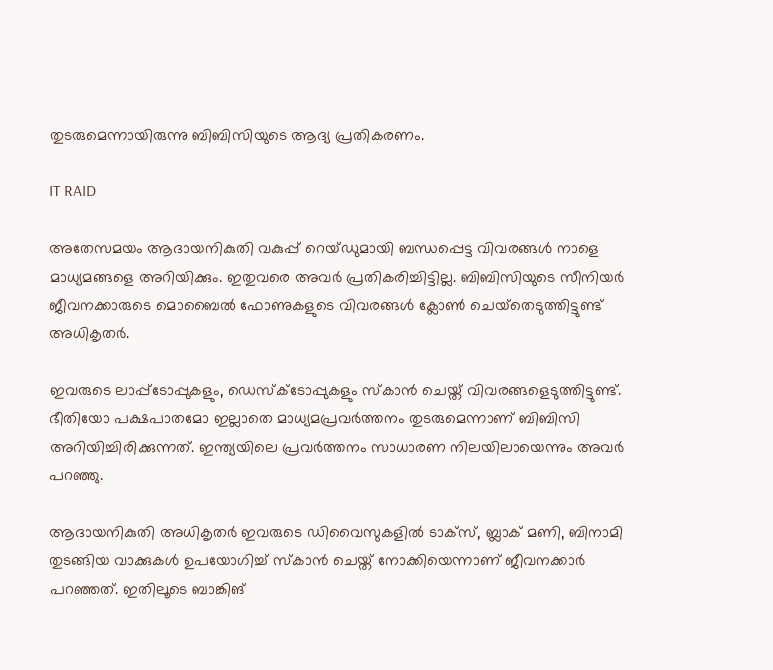തുടരുമെന്നായിരുന്നു ബിബിസിയുടെ ആദ്യ പ്രതികരണം.

IT RAID

അതേസമയം ആദായനികുതി വകുപ്പ് റെയ്ഡുമായി ബന്ധപ്പെട്ട വിവരങ്ങള്‍ നാളെ മാധ്യമങ്ങളെ അറിയിക്കും. ഇതുവരെ അവര്‍ പ്രതികരിച്ചിട്ടില്ല. ബിബിസിയുടെ സീനിയര്‍ ജീവനക്കാരുടെ മൊബൈല്‍ ഫോണുകളുടെ വിവരങ്ങള്‍ ക്ലോണ്‍ ചെയ്‌തെടുത്തിട്ടുണ്ട് അധികൃതര്‍.

ഇവരുടെ ലാപ്പ്‌ടോപ്പുകളും, ഡെസ്‌ക്ടോപ്പുകളും സ്‌കാന്‍ ചെയ്ത് വിവരങ്ങളെടുത്തിട്ടുണ്ട്. ഭീതിയോ പക്ഷപാതമോ ഇല്ലാതെ മാധ്യമപ്രവര്‍ത്തനം തുടരുമെന്നാണ് ബിബിസി അറിയിച്ചിരിക്കുന്നത്. ഇന്ത്യയിലെ പ്രവര്‍ത്തനം സാധാരണ നിലയിലായെന്നും അവര്‍ പറഞ്ഞു.

ആദായനികുതി അധികൃതര്‍ ഇവരുടെ ഡിവൈസുകളില്‍ ടാക്‌സ്, ബ്ലാക് മണി, ബിനാമി തുടങ്ങിയ വാക്കുകള്‍ ഉപയോഗിച്ച് സ്‌കാന്‍ ചെയ്ത് നോക്കിയെന്നാണ് ജീവനക്കാര്‍ പറഞ്ഞത്. ഇതിലൂടെ ബാങ്കിങ്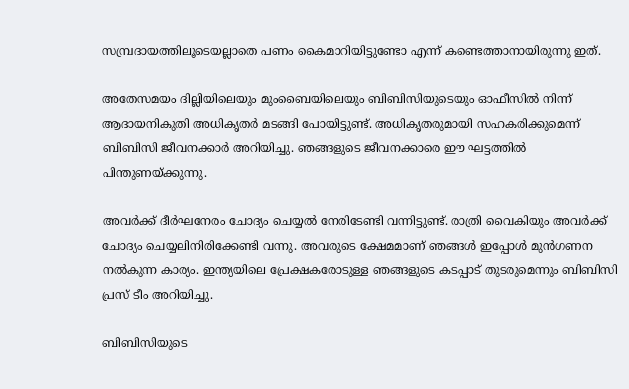സമ്പ്രദായത്തിലൂടെയല്ലാതെ പണം കൈമാറിയിട്ടുണ്ടോ എന്ന് കണ്ടെത്താനായിരുന്നു ഇത്.

അതേസമയം ദില്ലിയിലെയും മുംബൈയിലെയും ബിബിസിയുടെയും ഓഫീസില്‍ നിന്ന് ആദായനികുതി അധികൃതര്‍ മടങ്ങി പോയിട്ടുണ്ട്. അധികൃതരുമായി സഹകരിക്കുമെന്ന് ബിബിസി ജീവനക്കാര്‍ അറിയിച്ചു. ഞങ്ങളുടെ ജീവനക്കാരെ ഈ ഘട്ടത്തില്‍ പിന്തുണയ്ക്കുന്നു.

അവര്‍ക്ക് ദീര്‍ഘനേരം ചോദ്യം ചെയ്യല്‍ നേരിടേണ്ടി വന്നിട്ടുണ്ട്. രാത്രി വൈകിയും അവര്‍ക്ക് ചോദ്യം ചെയ്യലിനിരിക്കേണ്ടി വന്നു. അവരുടെ ക്ഷേമമാണ് ഞങ്ങള്‍ ഇപ്പോള്‍ മുന്‍ഗണന നല്‍കുന്ന കാര്യം. ഇന്ത്യയിലെ പ്രേക്ഷകരോടുള്ള ഞങ്ങളുടെ കടപ്പാട് തുടരുമെന്നും ബിബിസി പ്രസ് ടീം അറിയിച്ചു.

ബിബിസിയുടെ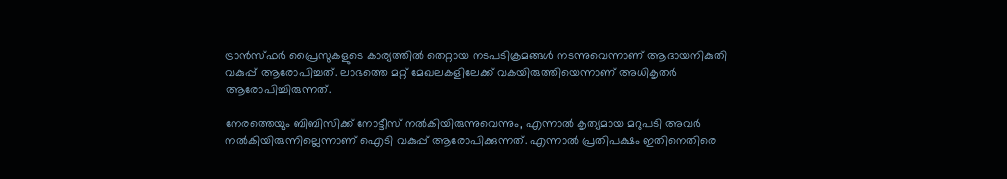ട്രാന്‍സ്ഫര്‍ പ്രൈസുകളുടെ കാര്യത്തില്‍ തെറ്റായ നടപടിക്രമങ്ങള്‍ നടന്നുവെന്നാണ് ആദായനികുതി വകുപ്പ് ആരോപിച്ചത്. ലാഭത്തെ മറ്റ് മേഖലകളിലേക്ക് വകയിരുത്തിയെന്നാണ് അധികൃതര്‍ ആരോപിച്ചിരുന്നത്.

നേരത്തെയും ബിബിസിക്ക് നോട്ടീസ് നല്‍കിയിരുന്നുവെന്നും, എന്നാല്‍ കൃത്യമായ മറുപടി അവര്‍ നല്‍കിയിരുന്നില്ലെന്നാണ് ഐടി വകുപ്പ് ആരോപിക്കുന്നത്. എന്നാല്‍ പ്രതിപക്ഷം ഇതിനെതിരെ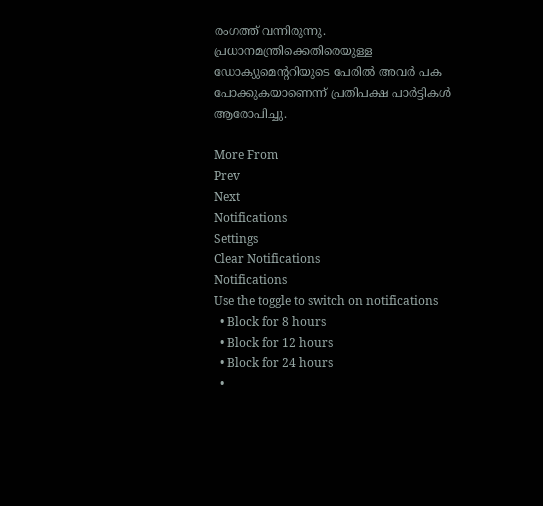രംഗത്ത് വന്നിരുന്നു. പ്രധാനമന്ത്രിക്കെതിരെയുള്ള ഡോക്യുമെന്ററിയുടെ പേരില്‍ അവര്‍ പക പോക്കുകയാണെന്ന് പ്രതിപക്ഷ പാര്‍ട്ടികള്‍ ആരോപിച്ചു.

More From
Prev
Next
Notifications
Settings
Clear Notifications
Notifications
Use the toggle to switch on notifications
  • Block for 8 hours
  • Block for 12 hours
  • Block for 24 hours
  •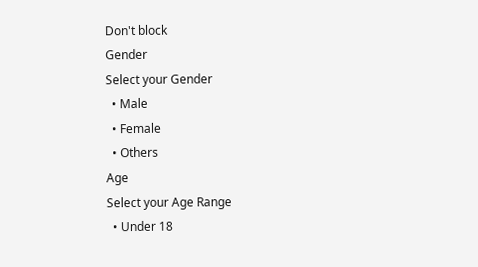Don't block
Gender
Select your Gender
  • Male
  • Female
  • Others
Age
Select your Age Range
  • Under 18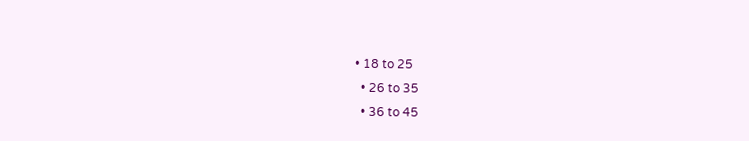• 18 to 25
  • 26 to 35
  • 36 to 45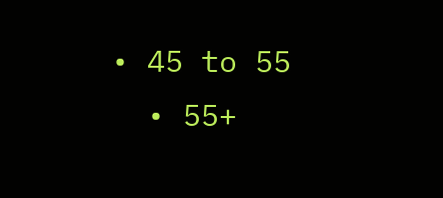• 45 to 55
  • 55+